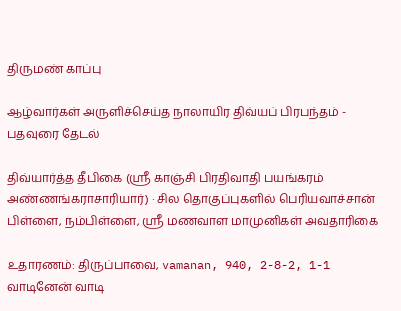திருமண் காப்பு

ஆழ்வார்கள் அருளிச்செய்த நாலாயிர திவ்யப் பிரபந்தம் - பதவுரை தேடல்

திவ்யார்த்த தீபிகை (ஸ்ரீ காஞ்சி பிரதிவாதி பயங்கரம் அண்ணங்கராசாரியார்) · சில தொகுப்புகளில் பெரியவாச்சான் பிள்ளை, நம்பிள்ளை, ஸ்ரீ மணவாள மாமுனிகள் அவதாரிகை

உதாரணம்: திருப்பாவை, vamanan, 940, 2-8-2, 1-1 வாடினேன் வாடி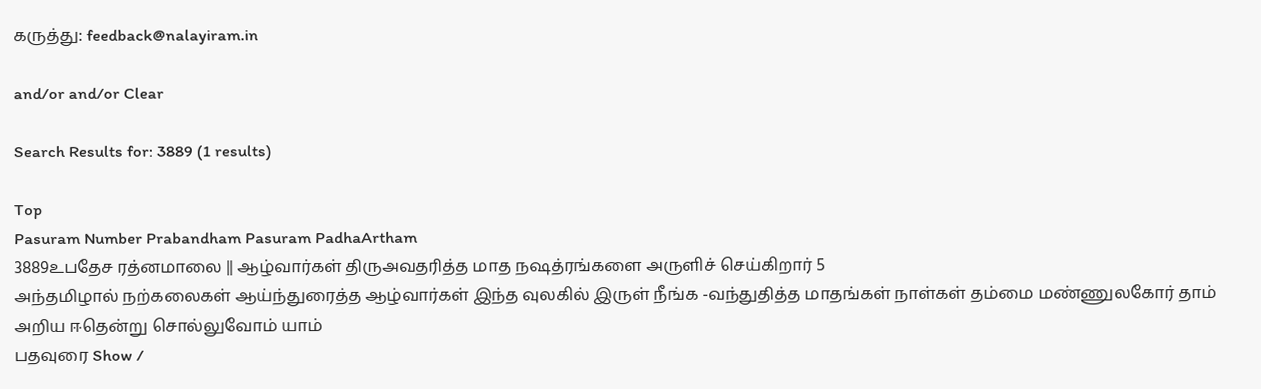கருத்து: feedback@nalayiram.in

and/or and/or Clear

Search Results for: 3889 (1 results)

Top
Pasuram Number Prabandham Pasuram PadhaArtham
3889உபதேச ரத்னமாலை || ஆழ்வார்கள் திருஅவதரித்த மாத நஷத்ரங்களை அருளிச் செய்கிறார் 5
அந்தமிழால் நற்கலைகள் ஆய்ந்துரைத்த ஆழ்வார்கள் இந்த வுலகில் இருள் நீங்க -வந்துதித்த மாதங்கள் நாள்கள் தம்மை மண்ணுலகோர் தாம் அறிய ஈதென்று சொல்லுவோம் யாம்
பதவுரை Show /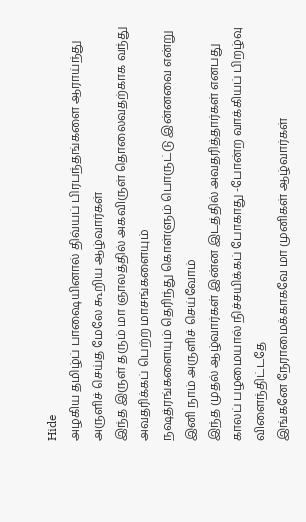Hide
அழகிய தமிழ்ப் பாஷையினால் திவ்யப் பிரபந்தங்களை ஆராய்ந்து அருளிச் செய்த மேலே கூறிய ஆழ்வார்கள்
இந்த இருள் தரும் மா ஞாலத்தில் அகவிருள் தொலைவதற்காக வந்து அவதரிக்கப் பெற்ற மாசங்களையும்
நஷத்ரங்களையும் தெரிந்து கொள்ளும் பொருட்டு இன்னவை என்று இனி நாம் அருளிச் செய்வோம்
இந்த முதல் ஆழ்வார்கள் இன்ன இடத்தில் அவதரித்தார்கள் எனபது காலப் பழமையால் நிச்சயிக்கப் போகாது -போன்ற வாக்கியப் பிறழ்வு விளைந்திட்டதே
இங்கனே நேராமைக்காகவே மா முனிகள் ஆழ்வார்கள்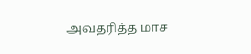அவதரித்த மாச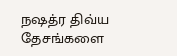நஷத்ர திவ்ய தேசங்களை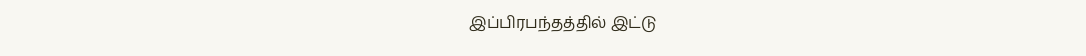இப்பிரபந்தத்தில் இட்டு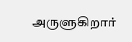அருளுகிறார்